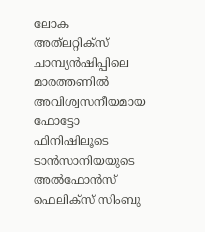ലോക അത്‍ലറ്റിക്സ് ചാമ്പ്യൻഷിപ്പിലെ മാരത്തണിൽ അവിശ്വസനീയമായ ഫോട്ടോ ഫിനിഷിലൂടെ ടാൻസാനിയയുടെ അൽഫോൻസ് ഫെലിക്സ് സിംബു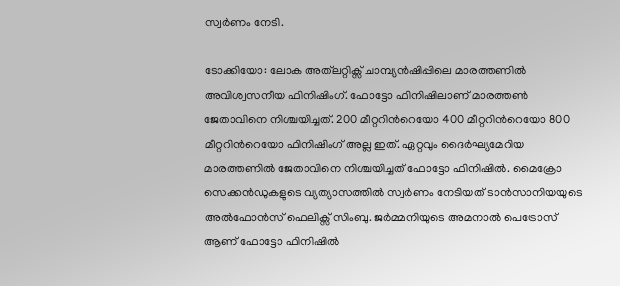സ്വർണം നേടി.

ടോക്കിയോ: ലോക അത്‍ലറ്റിക്സ് ചാമ്പ്യൻഷിപ്പിലെ മാരത്തണിൽ അവിശ്വസനീയ ഫിനിഷിംഗ്. ഫോട്ടോ ഫിനിഷിലാണ് മാരത്തൺ ജേതാവിനെ നിശ്ചയിച്ചത്. 200 മീറ്ററിന്‍റെയോ 400 മീറ്ററിന്‍റെയോ 800 മീറ്ററിന്‍റെയോ ഫിനിഷിംഗ് അല്ല ഇത്. ഏറ്റവും ദൈർഘ്യമേറിയ മാരത്തണിൽ ജേതാവിനെ നിശ്ചയിച്ചത് ഫോട്ടോ ഫിനിഷിൽ. മൈക്രോ സെക്കൻഡുകളുടെ വ്യത്യാസത്തിൽ സ്വർണം നേടിയത് ടാൻസാനിയയുടെ അൽഫോൻസ് ഫെലിക്സ് സിംബു. ജർമ്മനിയുടെ അമനാൽ പെട്രോസ് ആണ് ഫോട്ടോ ഫിനിഷില്‍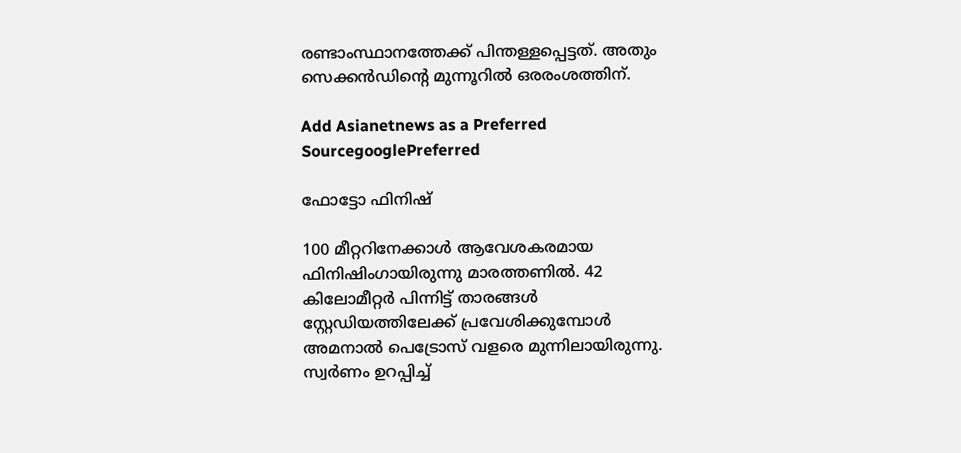രണ്ടാംസ്ഥാനത്തേക്ക് പിന്തള്ളപ്പെട്ടത്. അതും സെക്കൻഡിന്‍റെ മുന്നൂറില്‍ ഒരരംശത്തിന്.

Add Asianetnews as a Preferred SourcegooglePreferred

ഫോട്ടോ ഫിനിഷ്

100 മീറ്ററിനേക്കാൾ ആവേശകരമായ ഫിനിഷിംഗായിരുന്നു മാരത്തണില്‍. 42 കിലോമീറ്റർ പിന്നിട്ട് താരങ്ങൾ സ്റ്റേഡിയത്തിലേക്ക് പ്രവേശിക്കുമ്പോൾ അമനാൽ പെട്രോസ് വളരെ മുന്നിലായിരുന്നു. സ്വര്‍ണം ഉറപ്പിച്ച്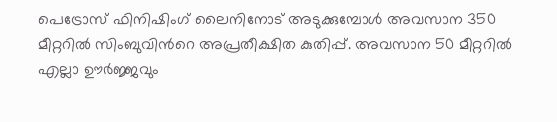പെട്രോസ് ഫിനിഷിംഗ് ലൈനിനോട് അടുക്കുമ്പോള്‍ അവസാന 350 മീറ്ററില്‍ സിംബുവിന്‍റെ അപ്രതീക്ഷിത കുതിപ്പ്. അവസാന 50 മീറ്ററില്‍ എല്ലാ ഊര്‍ജ്ജവും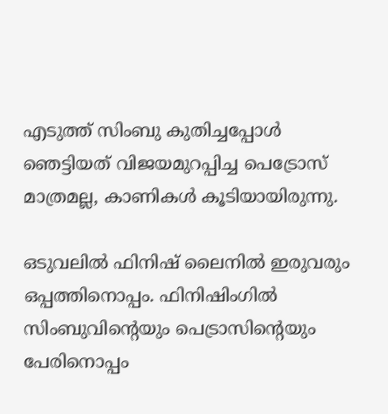എടുത്ത് സിംബു കുതിച്ചപ്പോള്‍ ഞെട്ടിയത് വിജയമുറപ്പിച്ച പെട്രോസ് മാത്രമല്ല, കാണികള്‍ കൂടിയായിരുന്നു.

ഒടുവലില്‍ ഫിനിഷ് ലൈനില്‍ ഇരുവരും ഒപ്പത്തിനൊപ്പം. ഫിനിഷിംഗിൽ സിംബുവിന്‍റെയും പെട്രാസിന്‍റെയും പേരിനൊപ്പം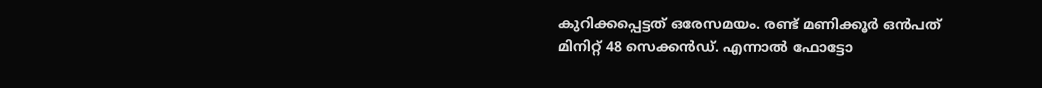കുറിക്കപ്പെട്ടത് ഒരേസമയം. രണ്ട് മണിക്കൂർ ഒൻപത് മിനിറ്റ് 48 സെക്കൻഡ്. എന്നാല്‍ ഫോട്ടോ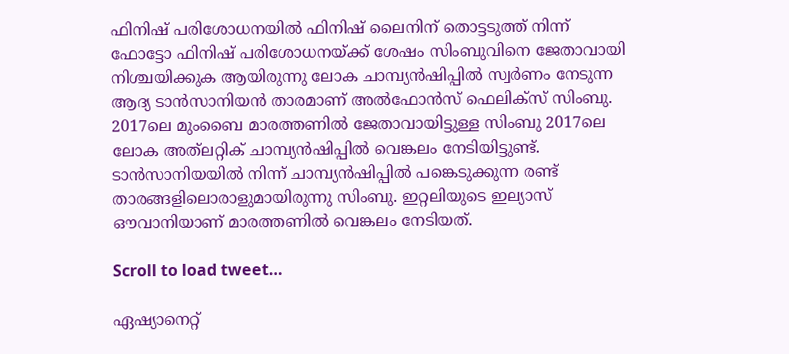ഫിനിഷ് പരിശോധനയില്‍ ഫിനിഷ് ലൈനിന് തൊട്ടടുത്ത് നിന്ന് ഫോട്ടോ ഫിനിഷ് പരിശോധനയ്ക്ക് ശേഷം സിംബുവിനെ ജേതാവായി നിശ്ചയിക്കുക ആയിരുന്നു ലോക ചാമ്പ്യൻഷിപ്പിൽ സ്വർണം നേടുന്ന ആദ്യ ടാൻസാനിയൻ താരമാണ് അൽഫോൻസ് ഫെലിക്സ് സിംബു. 2017ലെ മുംബൈ മാരത്തണില്‍ ജേതാവായിട്ടുള്ള സിംബു 2017ലെ ലോക അത്‌ലറ്റിക് ചാമ്പ്യൻഷിപ്പില്‍ വെങ്കലം നേടിയിട്ടുണ്ട്. ടാന്‍സാനിയയില്‍ നിന്ന് ചാമ്പ്യൻഷിപ്പില്‍ പങ്കെടുക്കുന്ന രണ്ട് താരങ്ങളിലൊരാളുമായിരുന്നു സിംബു. ഇറ്റലിയുടെ ഇല്യാസ് ഔവാനിയാണ് മാരത്തണില്‍ വെങ്കലം നേടിയത്.

Scroll to load tweet…

ഏഷ്യാനെറ്റ്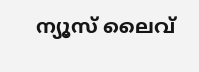ന്യൂസ് ലൈവ്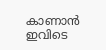കാണാന്‍ ഇവിടെ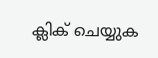ക്ലിക് ചെയ്യുക